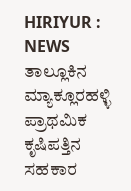HIRIYUR : NEWS ತಾಲ್ಲೂಕಿನ ಮ್ಯಾಕ್ಲೂರಹಳ್ಳಿ ಪ್ರಾಥಮಿಕ ಕೃಷಿಪತ್ತಿನ ಸಹಕಾರ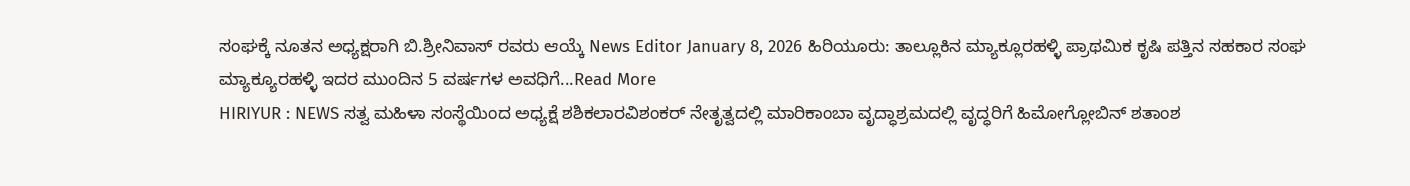ಸಂಘಕ್ಕೆ ನೂತನ ಅಧ್ಯಕ್ಷರಾಗಿ ಬಿ.ಶ್ರೀನಿವಾಸ್ ರವರು ಆಯ್ಕೆ News Editor January 8, 2026 ಹಿರಿಯೂರು: ತಾಲ್ಲೂಕಿನ ಮ್ಯಾಕ್ಲೂರಹಳ್ಳಿ ಪ್ರಾಥಮಿಕ ಕೃಷಿ ಪತ್ತಿನ ಸಹಕಾರ ಸಂಘ ಮ್ಯಾಕ್ಯೂರಹಳ್ಳಿ ಇದರ ಮುಂದಿನ 5 ವರ್ಷಗಳ ಅವಧಿಗೆ...Read More
HIRIYUR : NEWS ಸತ್ವ ಮಹಿಳಾ ಸಂಸ್ಥೆಯಿಂದ ಅಧ್ಯಕ್ಷೆ ಶಶಿಕಲಾರವಿಶಂಕರ್ ನೇತೃತ್ವದಲ್ಲಿ ಮಾರಿಕಾಂಬಾ ವೃದ್ಧಾಶ್ರಮದಲ್ಲಿ ವೃದ್ಧರಿಗೆ ಹಿಮೋಗ್ಲೋಬಿನ್ ಶತಾಂಶ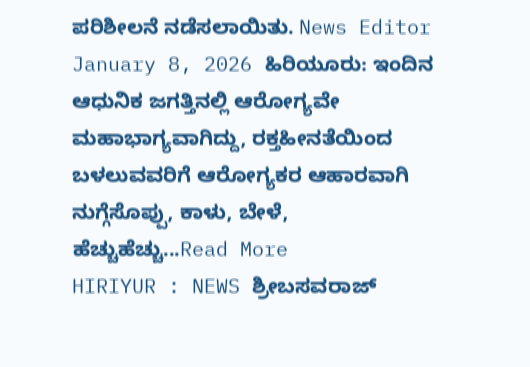ಪರಿಶೀಲನೆ ನಡೆಸಲಾಯಿತು. News Editor January 8, 2026 ಹಿರಿಯೂರು: ಇಂದಿನ ಆಧುನಿಕ ಜಗತ್ತಿನಲ್ಲಿ ಆರೋಗ್ಯವೇ ಮಹಾಭಾಗ್ಯವಾಗಿದ್ದು, ರಕ್ತಹೀನತೆಯಿಂದ ಬಳಲುವವರಿಗೆ ಆರೋಗ್ಯಕರ ಆಹಾರವಾಗಿ ನುಗ್ಗೆಸೊಪ್ಪು, ಕಾಳು, ಬೇಳೆ, ಹೆಚ್ಚುಹೆಚ್ಚು...Read More
HIRIYUR : NEWS ಶ್ರೀಬಸವರಾಜ್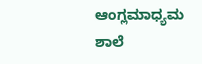ಆಂಗ್ಲಮಾಧ್ಯಮ ಶಾಲೆ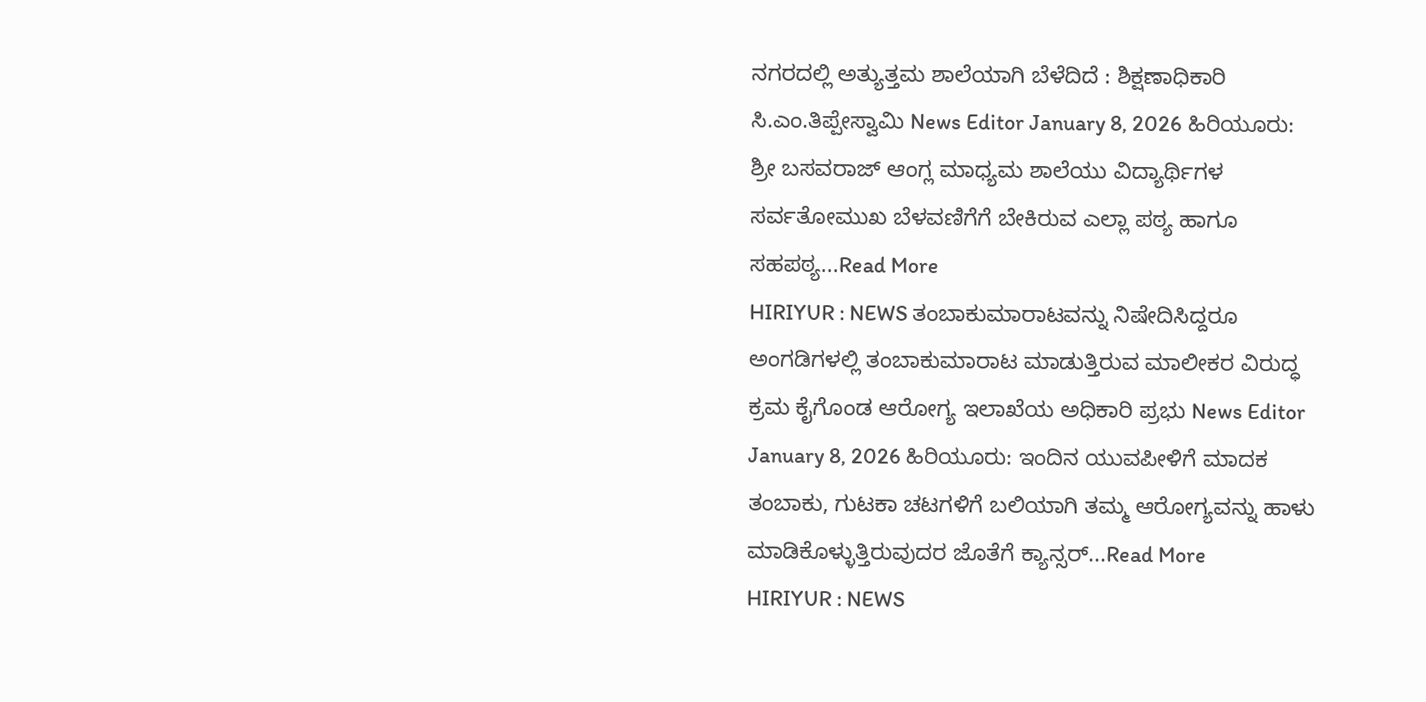ನಗರದಲ್ಲಿ ಅತ್ಯುತ್ತಮ ಶಾಲೆಯಾಗಿ ಬೆಳೆದಿದೆ : ಶಿಕ್ಷಣಾಧಿಕಾರಿ ಸಿ.ಎಂ.ತಿಪ್ಪೇಸ್ವಾಮಿ News Editor January 8, 2026 ಹಿರಿಯೂರು: ಶ್ರೀ ಬಸವರಾಜ್ ಆಂಗ್ಲ ಮಾಧ್ಯಮ ಶಾಲೆಯು ವಿದ್ಯಾರ್ಥಿಗಳ ಸರ್ವತೋಮುಖ ಬೆಳವಣಿಗೆಗೆ ಬೇಕಿರುವ ಎಲ್ಲಾ ಪಠ್ಯ ಹಾಗೂ ಸಹಪಠ್ಯ...Read More
HIRIYUR : NEWS ತಂಬಾಕುಮಾರಾಟವನ್ನು ನಿಷೇದಿಸಿದ್ದರೂ ಅಂಗಡಿಗಳಲ್ಲಿ ತಂಬಾಕುಮಾರಾಟ ಮಾಡುತ್ತಿರುವ ಮಾಲೀಕರ ವಿರುದ್ಧ ಕ್ರಮ ಕೈಗೊಂಡ ಆರೋಗ್ಯ ಇಲಾಖೆಯ ಅಧಿಕಾರಿ ಪ್ರಭು News Editor January 8, 2026 ಹಿರಿಯೂರು: ಇಂದಿನ ಯುವಪೀಳಿಗೆ ಮಾದಕ ತಂಬಾಕು, ಗುಟಕಾ ಚಟಗಳಿಗೆ ಬಲಿಯಾಗಿ ತಮ್ಮ ಆರೋಗ್ಯವನ್ನು ಹಾಳು ಮಾಡಿಕೊಳ್ಳುತ್ತಿರುವುದರ ಜೊತೆಗೆ ಕ್ಯಾನ್ಸರ್...Read More
HIRIYUR : NEWS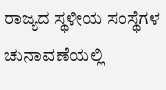ರಾಜ್ಯದ ಸ್ಥಳೀಯ ಸಂಸ್ಥೆಗಳ ಚುನಾವಣೆಯಲ್ಲಿ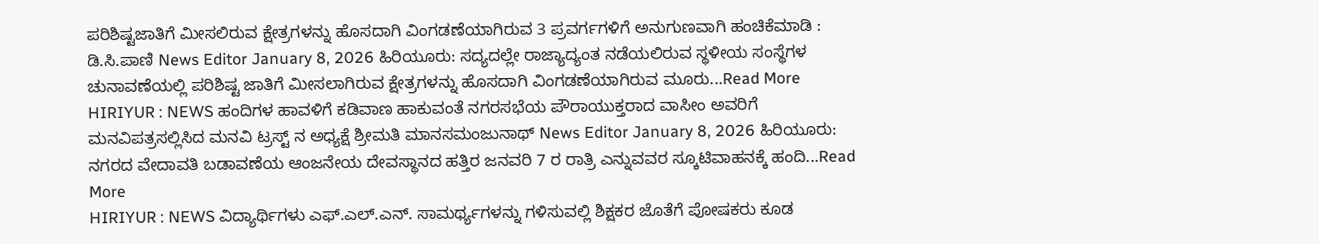ಪರಿಶಿಷ್ಟಜಾತಿಗೆ ಮೀಸಲಿರುವ ಕ್ಷೇತ್ರಗಳನ್ನು ಹೊಸದಾಗಿ ವಿಂಗಡಣೆಯಾಗಿರುವ 3 ಪ್ರವರ್ಗಗಳಿಗೆ ಅನುಗುಣವಾಗಿ ಹಂಚಿಕೆಮಾಡಿ : ಡಿ.ಸಿ.ಪಾಣಿ News Editor January 8, 2026 ಹಿರಿಯೂರು: ಸದ್ಯದಲ್ಲೇ ರಾಜ್ಯಾದ್ಯಂತ ನಡೆಯಲಿರುವ ಸ್ಥಳೀಯ ಸಂಸ್ಥೆಗಳ ಚುನಾವಣೆಯಲ್ಲಿ ಪರಿಶಿಷ್ಟ ಜಾತಿಗೆ ಮೀಸಲಾಗಿರುವ ಕ್ಷೇತ್ರಗಳನ್ನು ಹೊಸದಾಗಿ ವಿಂಗಡಣೆಯಾಗಿರುವ ಮೂರು...Read More
HIRIYUR : NEWS ಹಂದಿಗಳ ಹಾವಳಿಗೆ ಕಡಿವಾಣ ಹಾಕುವಂತೆ ನಗರಸಭೆಯ ಪೌರಾಯುಕ್ತರಾದ ವಾಸೀಂ ಅವರಿಗೆ ಮನವಿಪತ್ರಸಲ್ಲಿಸಿದ ಮನವಿ ಟ್ರಸ್ಟ್ ನ ಅಧ್ಯಕ್ಷೆ ಶ್ರೀಮತಿ ಮಾನಸಮಂಜುನಾಥ್ News Editor January 8, 2026 ಹಿರಿಯೂರು: ನಗರದ ವೇದಾವತಿ ಬಡಾವಣೆಯ ಆಂಜನೇಯ ದೇವಸ್ಥಾನದ ಹತ್ತಿರ ಜನವರಿ 7 ರ ರಾತ್ರಿ ಎನ್ನುವವರ ಸ್ಕೂಟಿವಾಹನಕ್ಕೆ ಹಂದಿ...Read More
HIRIYUR : NEWS ವಿದ್ಯಾರ್ಥಿಗಳು ಎಫ್.ಎಲ್.ಎನ್. ಸಾಮರ್ಥ್ಯಗಳನ್ನು ಗಳಿಸುವಲ್ಲಿ ಶಿಕ್ಷಕರ ಜೊತೆಗೆ ಪೋಷಕರು ಕೂಡ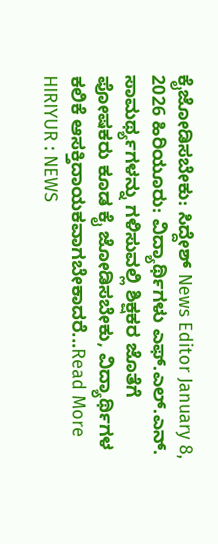ಕೈಜೋಡಿಸಬೇಕು: ಸಿದ್ದೇಶ್ News Editor January 8, 2026 ಹಿರಿಯೂರು: ವಿದ್ಯಾರ್ಥಿಗಳು ಎಫ್.ಎಲ್.ಎನ್. ಸಾಮರ್ಥ್ಯಗಳನ್ನು ಗಳಿಸುವಲ್ಲಿ ಶಿಕ್ಷಕರ ಜೊತೆಗೆ ಪೋಷಕರು ಕೂಡ ಕೈ ಜೋಡಿಸಬೇಕು, ವಿದ್ಯಾರ್ಥಿಗಳ ಕಲಿಕೆ ಆಸಕ್ತಿದಾಯಕವಾಗಬೇಕಾದರೆ...Read More
HIRIYUR : NEWS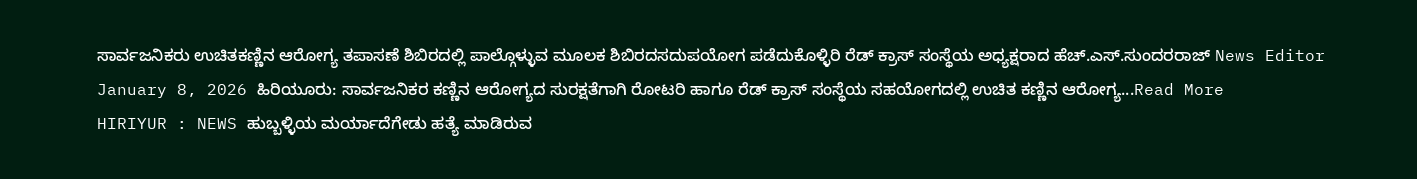ಸಾರ್ವಜನಿಕರು ಉಚಿತಕಣ್ಣಿನ ಆರೋಗ್ಯ ತಪಾಸಣೆ ಶಿಬಿರದಲ್ಲಿ ಪಾಲ್ಗೊಳ್ಳುವ ಮೂಲಕ ಶಿಬಿರದಸದುಪಯೋಗ ಪಡೆದುಕೊಳ್ಳಿರಿ ರೆಡ್ ಕ್ರಾಸ್ ಸಂಸ್ಥೆಯ ಅಧ್ಯಕ್ಷರಾದ ಹೆಚ್.ಎಸ್.ಸುಂದರರಾಜ್ News Editor January 8, 2026 ಹಿರಿಯೂರು: ಸಾರ್ವಜನಿಕರ ಕಣ್ಣಿನ ಆರೋಗ್ಯದ ಸುರಕ್ಷತೆಗಾಗಿ ರೋಟರಿ ಹಾಗೂ ರೆಡ್ ಕ್ರಾಸ್ ಸಂಸ್ಥೆಯ ಸಹಯೋಗದಲ್ಲಿ ಉಚಿತ ಕಣ್ಣಿನ ಆರೋಗ್ಯ...Read More
HIRIYUR : NEWS ಹುಬ್ಬಳ್ಳಿಯ ಮರ್ಯಾದೆಗೇಡು ಹತ್ಯೆ ಮಾಡಿರುವ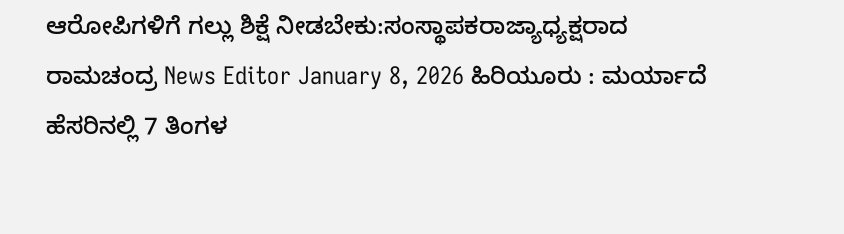ಆರೋಪಿಗಳಿಗೆ ಗಲ್ಲು ಶಿಕ್ಷೆ ನೀಡಬೇಕು:ಸಂಸ್ಥಾಪಕರಾಜ್ಯಾಧ್ಯಕ್ಷರಾದ ರಾಮಚಂದ್ರ News Editor January 8, 2026 ಹಿರಿಯೂರು : ಮರ್ಯಾದೆ ಹೆಸರಿನಲ್ಲಿ 7 ತಿಂಗಳ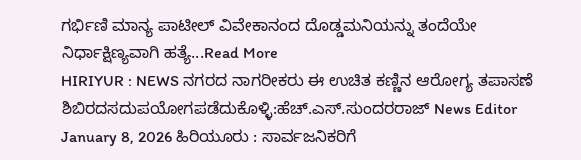ಗರ್ಭಿಣಿ ಮಾನ್ಯ ಪಾಟೀಲ್ ವಿವೇಕಾನಂದ ದೊಡ್ಡಮನಿಯನ್ನು ತಂದೆಯೇ ನಿರ್ಧಾಕ್ಷಿಣ್ಯವಾಗಿ ಹತ್ಯೆ...Read More
HIRIYUR : NEWS ನಗರದ ನಾಗರೀಕರು ಈ ಉಚಿತ ಕಣ್ಣಿನ ಆರೋಗ್ಯ ತಪಾಸಣೆ ಶಿಬಿರದಸದುಪಯೋಗಪಡೆದುಕೊಳ್ಳಿ:ಹೆಚ್.ಎಸ್.ಸುಂದರರಾಜ್ News Editor January 8, 2026 ಹಿರಿಯೂರು : ಸಾರ್ವಜನಿಕರಿಗೆ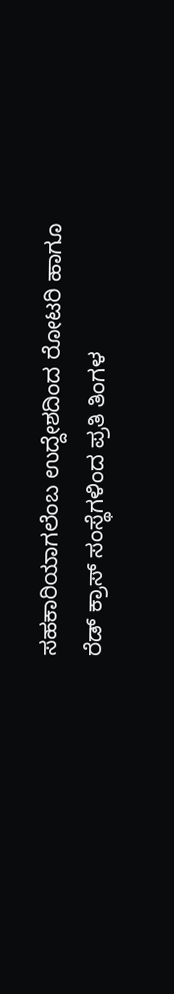ಸಹಕಾರಿಯಾಗಲೆಂಬ ಉದ್ದೇಶದಿಂದ ರೋಟರಿ ಹಾಗೂ ರೆಡ್ ಕ್ರಾಸ್ ಸಂಸ್ಥೆಗಳಿಂದ ಪ್ರತಿ ತಿಂಗಳ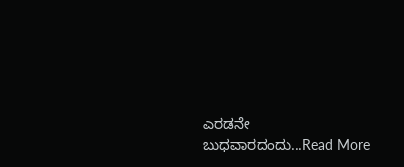ಎರಡನೇ ಬುಧವಾರದಂದು...Read More